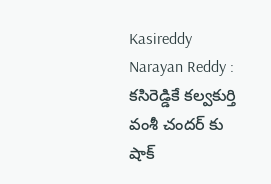Kasireddy Narayan Reddy : కసిరెడ్డికే కల్వకుర్తి
వంశీ చందర్ కు షాక్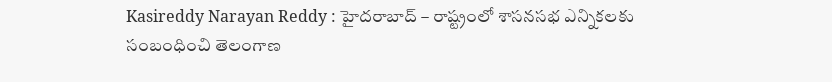Kasireddy Narayan Reddy : హైదరాబాద్ – రాష్ట్రంలో శాసనసభ ఎన్నికలకు సంబంధించి తెలంగాణ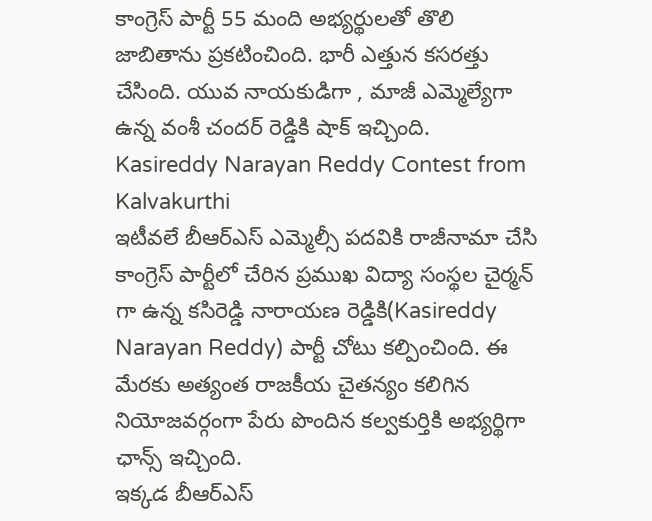కాంగ్రెస్ పార్టీ 55 మంది అభ్యర్థులతో తొలి జాబితాను ప్రకటించింది. భారీ ఎత్తున కసరత్తు చేసింది. యువ నాయకుడిగా , మాజీ ఎమ్మెల్యేగా ఉన్న వంశీ చందర్ రెడ్డికి షాక్ ఇచ్చింది.
Kasireddy Narayan Reddy Contest from Kalvakurthi
ఇటీవలే బీఆర్ఎస్ ఎమ్మెల్సీ పదవికి రాజీనామా చేసి కాంగ్రెస్ పార్టీలో చేరిన ప్రముఖ విద్యా సంస్థల చైర్మన్ గా ఉన్న కసిరెడ్డి నారాయణ రెడ్డికి(Kasireddy Narayan Reddy) పార్టీ చోటు కల్పించింది. ఈ మేరకు అత్యంత రాజకీయ చైతన్యం కలిగిన నియోజవర్గంగా పేరు పొందిన కల్వకుర్తికి అభ్యర్థిగా ఛాన్స్ ఇచ్చింది.
ఇక్కడ బీఆర్ఎస్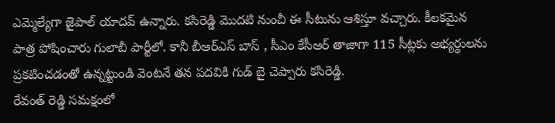ఎమ్మెల్యేగా జైపాల్ యాదవ్ ఉన్నారు. కసిరెడ్డి మొదటి నుంచీ ఈ సీటును ఆశిస్తూ వచ్చారు. కీలకమైన పాత్ర పోషించారు గులాబీ పార్టీలో. కానీ బీఆర్ఎస్ బాస్ , సీఎం కేసీఆర్ తాజాగా 115 సీట్లకు అభ్యర్థులను ప్రకటించడంతో ఉన్నట్టుండి వెంటనే తన పదవికి గుడ్ బై చెప్పారు కసిరెడ్డి.
రేవంత్ రెడ్డి సమక్షంలో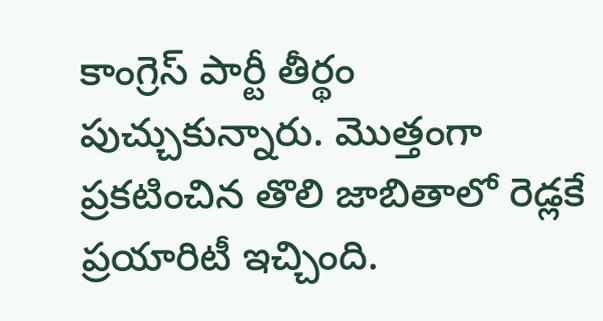కాంగ్రెస్ పార్టీ తీర్థం పుచ్చుకున్నారు. మొత్తంగా ప్రకటించిన తొలి జాబితాలో రెడ్లకే ప్రయారిటీ ఇచ్చింది.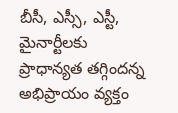బీసీ, ఎస్సీ, ఎస్టీ, మైనార్టీలకు ప్రాధాన్యత తగ్గిందన్న అభిప్రాయం వ్యక్తం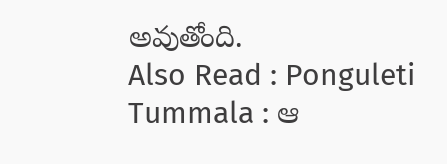అవుతోంది.
Also Read : Ponguleti Tummala : ఆ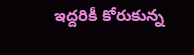ఇద్దరికీ కోరుకున్న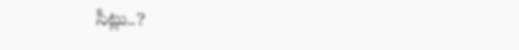సీట్లు..?